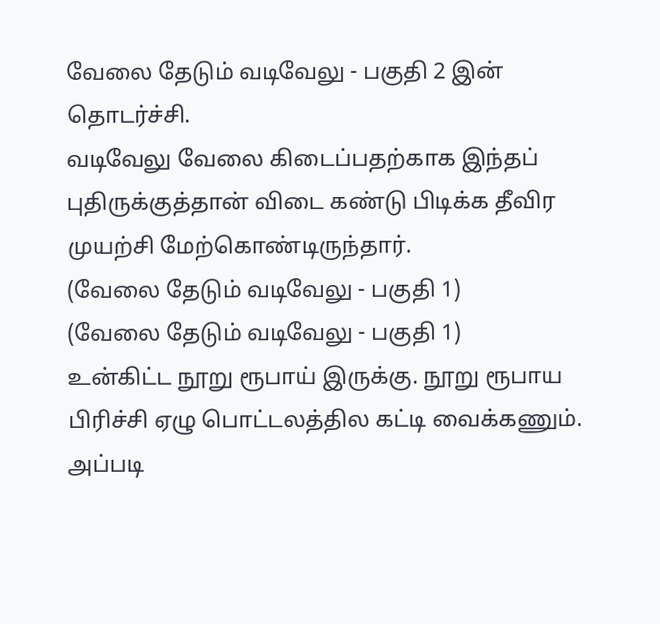வேலை தேடும் வடிவேலு - பகுதி 2 இன் தொடர்ச்சி.
வடிவேலு வேலை கிடைப்பதற்காக இந்தப் புதிருக்குத்தான் விடை கண்டு பிடிக்க தீவிர முயற்சி மேற்கொண்டிருந்தார்.
(வேலை தேடும் வடிவேலு - பகுதி 1)
(வேலை தேடும் வடிவேலு - பகுதி 1)
உன்கிட்ட நூறு ரூபாய் இருக்கு. நூறு ரூபாய பிரிச்சி ஏழு பொட்டலத்தில கட்டி வைக்கணும். அப்படி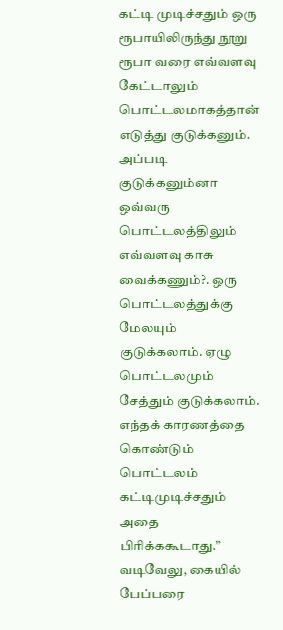கட்டி முடிச்சதும் ஒரு ரூபாயிலிருந்து நூறு ரூபா வரை எவ்வளவு கேட்டாலும் பொட்டலமாகத்தான் எடுத்து குடுக்கனும். அப்படி குடுக்கனும்னா ஒவ்வரு பொட்டலத்திலும் எவ்வளவு காசு வைக்கணும்?. ஒரு பொட்டலத்துக்கு மேலயும் குடுக்கலாம். ஏழு பொட்டலமும் சேத்தும் குடுக்கலாம். எந்தக் காரணத்தை கொண்டும் பொட்டலம் கட்டிமுடிச்சதும் அதை பிரிக்ககூடாது.”
வடிவேலு, கையில் பேப்பரை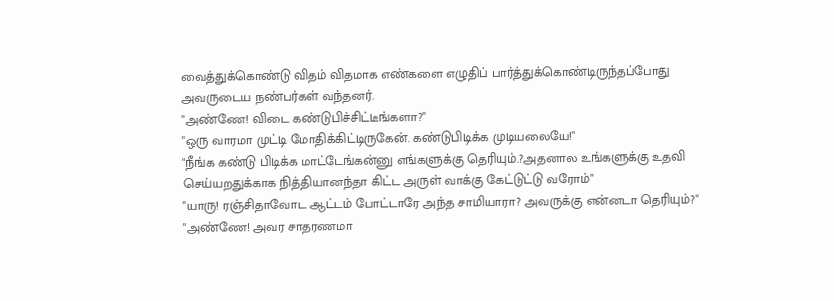வைத்துக்கொண்டு விதம் விதமாக எண்களை எழுதிப் பார்த்துக்கொண்டிருந்தப்போது அவருடைய நண்பர்கள் வந்தனர்.
"அண்ணே! விடை கண்டுபிச்சிட்டீங்களா?"
"ஒரு வாரமா முட்டி மோதிக்கிட்டிருகேன். கண்டுபிடிக்க முடியலையே!"
"நீங்க கண்டு பிடிக்க மாட்டேங்கன்னு எங்களுக்கு தெரியும்.?அதனால உங்களுக்கு உதவி செய்யறதுக்காக நித்தியானந்தா கிட்ட அருள் வாக்கு கேட்டுட்டு வரோம்"
"யாரு! ரஞ்சிதாவோட ஆட்டம் போட்டாரே அந்த சாமியாரா? அவருக்கு என்னடா தெரியும்?"
"அண்ணே! அவர சாதரணமா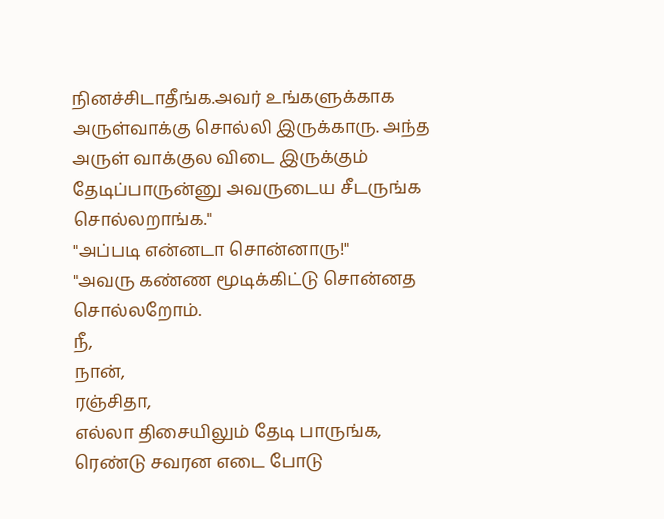நினச்சிடாதீங்க.அவர் உங்களுக்காக அருள்வாக்கு சொல்லி இருக்காரு. அந்த அருள் வாக்குல விடை இருக்கும் தேடிப்பாருன்னு அவருடைய சீடருங்க சொல்லறாங்க."
"அப்படி என்னடா சொன்னாரு!"
"அவரு கண்ண மூடிக்கிட்டு சொன்னத சொல்லறோம்.
நீ,
நான்,
ரஞ்சிதா,
எல்லா திசையிலும் தேடி பாருங்க,
ரெண்டு சவரன எடை போடு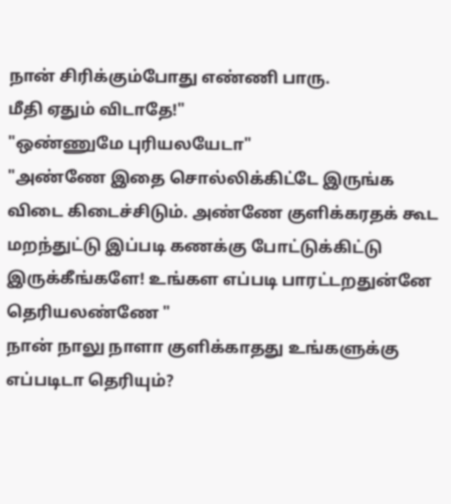நான் சிரிக்கும்போது எண்ணி பாரு.
மீதி ஏதும் விடாதே!"
"ஒண்ணுமே புரியலயேடா"
"அண்ணே இதை சொல்லிக்கிட்டே இருங்க விடை கிடைச்சிடும். அண்ணே குளிக்கரதக் கூட மறந்துட்டு இப்படி கணக்கு போட்டுக்கிட்டு இருக்கீங்களே! உங்கள எப்படி பாரட்டறதுன்னே தெரியலண்ணே "
நான் நாலு நாளா குளிக்காதது உங்களுக்கு எப்படிடா தெரியும்?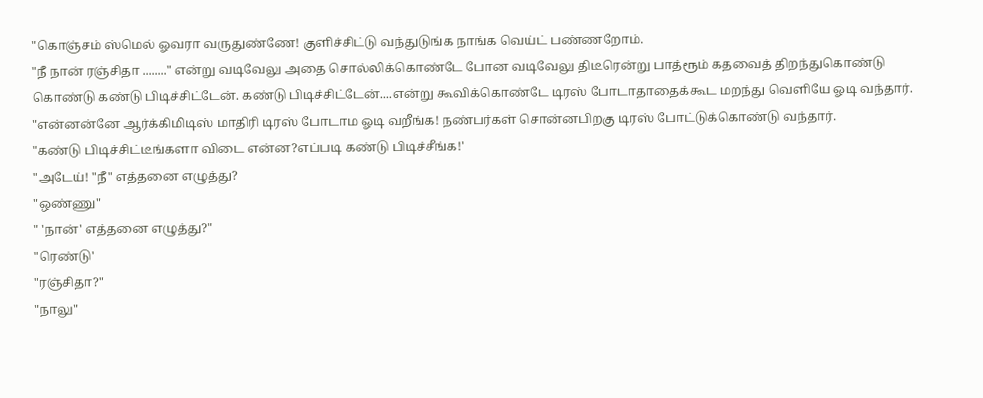"கொஞ்சம் ஸ்மெல் ஓவரா வருதுண்ணே! குளிச்சிட்டு வந்துடுங்க நாங்க வெய்ட் பண்ணறோம்.
"நீ நான் ரஞ்சிதா ........" என்று வடிவேலு அதை சொல்லிக்கொண்டே போன வடிவேலு திடீரென்று பாத்ரூம் கதவைத் திறந்துகொண்டு கொண்டு கண்டு பிடிச்சிட்டேன். கண்டு பிடிச்சிட்டேன்....என்று கூவிக்கொண்டே டிரஸ் போடாதாதைக்கூட மறந்து வெளியே ஓடி வந்தார்.
"என்னன்னே ஆர்க்கிமிடிஸ் மாதிரி டிரஸ் போடாம ஓடி வறீங்க! நண்பர்கள் சொன்னபிறகு டிரஸ் போட்டுக்கொண்டு வந்தார்.
"கண்டு பிடிச்சிட்டீங்களா விடை என்ன?எப்படி கண்டு பிடிச்சீங்க!'
"அடேய்! "நீ" எத்தனை எழுத்து?
"ஒண்ணு"
" 'நான்' எத்தனை எழுத்து?"
"ரெண்டு'
"ரஞ்சிதா?"
"நாலு"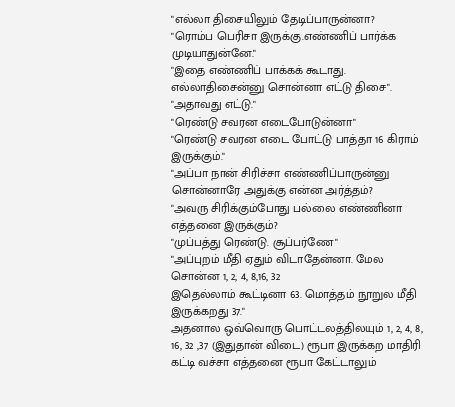"எல்லா திசையிலும் தேடிப்பாருன்னா?
"ரொம்ப பெரிசா இருக்கு.எண்ணிப் பார்க்க முடியாதுன்னே."
"இதை எண்ணிப் பாக்கக் கூடாது. எல்லாதிசைன்னு சொன்னா எட்டு திசை".
"அதாவது எட்டு."
"ரெண்டு சவரன எடைபோடுன்னா"
"ரெண்டு சவரன எடை போட்டு பாத்தா 16 கிராம் இருக்கும்."
"அப்பா நான் சிரிச்சா எண்ணிப்பாருன்னு சொன்னாரே அதுக்கு என்ன அர்த்தம்?
"அவரு சிரிக்கும்போது பல்லை எண்ணினா எத்தனை இருக்கும்?
"முப்பத்து ரெண்டு. சூப்பர்ணே"
"அப்புறம் மீதி ஏதும் விடாதேன்னா. மேல சொன்ன 1, 2, 4, 8,16, 32
இதெல்லாம் கூட்டினா 63. மொத்தம் நூறுல மீதி இருக்கறது 37."
அதனால ஒவ்வொரு பொட்டலத்திலயும் 1, 2, 4, 8, 16, 32 ,37 (இதுதான் விடை) ரூபா இருக்கற மாதிரி கட்டி வச்சா எத்தனை ரூபா கேட்டாலும்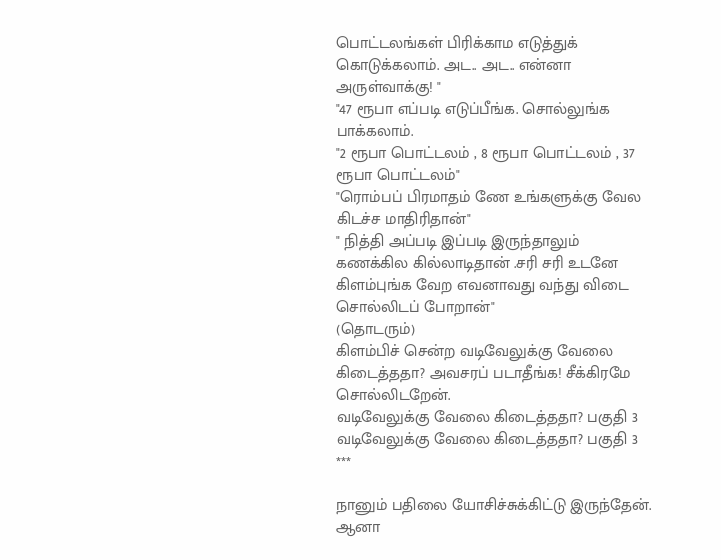பொட்டலங்கள் பிரிக்காம எடுத்துக் கொடுக்கலாம். அட.. அட.. என்னா அருள்வாக்கு! "
"47 ரூபா எப்படி எடுப்பீங்க. சொல்லுங்க பாக்கலாம்.
"2 ரூபா பொட்டலம் , 8 ரூபா பொட்டலம் , 37 ரூபா பொட்டலம்"
"ரொம்பப் பிரமாதம் ணே உங்களுக்கு வேல கிடச்ச மாதிரிதான்"
" நித்தி அப்படி இப்படி இருந்தாலும் கணக்கில கில்லாடிதான் .சரி சரி உடனே கிளம்புங்க வேற எவனாவது வந்து விடை சொல்லிடப் போறான்"
(தொடரும்)
கிளம்பிச் சென்ற வடிவேலுக்கு வேலை கிடைத்ததா? அவசரப் படாதீங்க! சீக்கிரமே சொல்லிடறேன்.
வடிவேலுக்கு வேலை கிடைத்ததா? பகுதி 3
வடிவேலுக்கு வேலை கிடைத்ததா? பகுதி 3
***

நானும் பதிலை யோசிச்சுக்கிட்டு இருந்தேன். ஆனா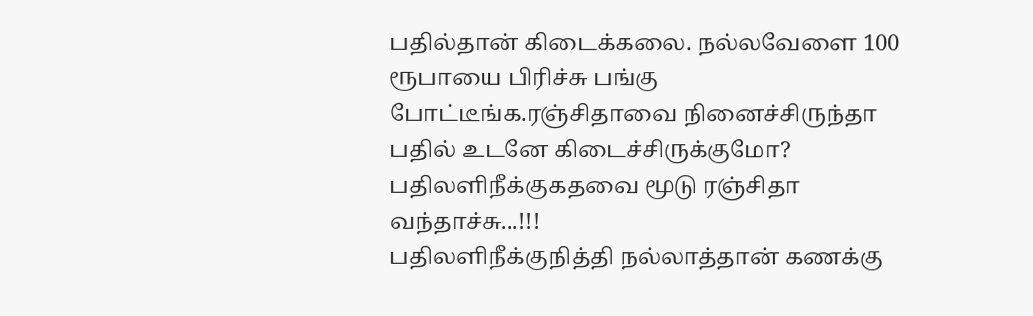பதில்தான் கிடைக்கலை. நல்லவேளை 100 ரூபாயை பிரிச்சு பங்கு போட்டீங்க.ரஞ்சிதாவை நினைச்சிருந்தா பதில் உடனே கிடைச்சிருக்குமோ?
பதிலளிநீக்குகதவை மூடு ரஞ்சிதா வந்தாச்சு...!!!
பதிலளிநீக்குநித்தி நல்லாத்தான் கணக்கு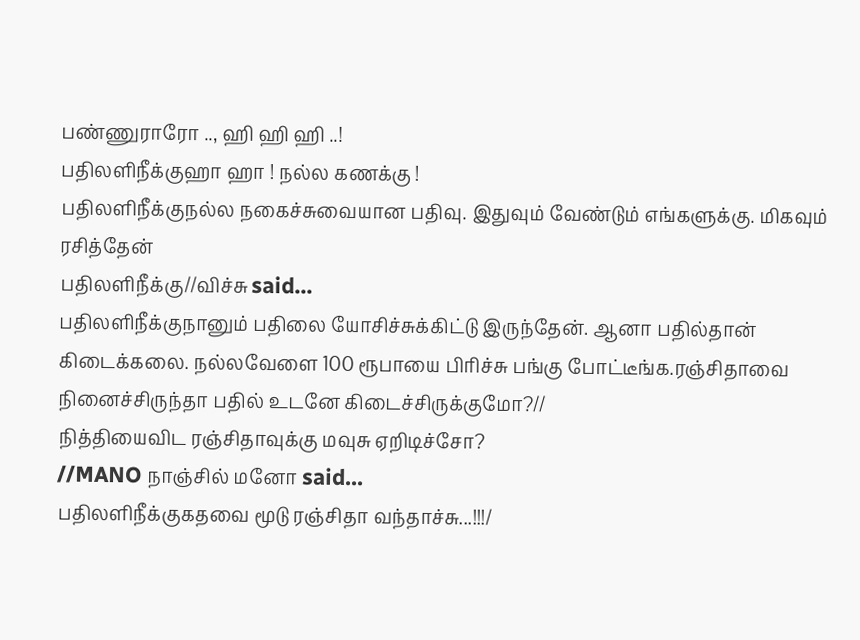பண்ணுராரோ .., ஹி ஹி ஹி ..!
பதிலளிநீக்குஹா ஹா ! நல்ல கணக்கு !
பதிலளிநீக்குநல்ல நகைச்சுவையான பதிவு. இதுவும் வேண்டும் எங்களுக்கு. மிகவும் ரசித்தேன்
பதிலளிநீக்கு//விச்சு said...
பதிலளிநீக்குநானும் பதிலை யோசிச்சுக்கிட்டு இருந்தேன். ஆனா பதில்தான் கிடைக்கலை. நல்லவேளை 100 ரூபாயை பிரிச்சு பங்கு போட்டீங்க.ரஞ்சிதாவை நினைச்சிருந்தா பதில் உடனே கிடைச்சிருக்குமோ?//
நித்தியைவிட ரஞ்சிதாவுக்கு மவுசு ஏறிடிச்சோ?
//MANO நாஞ்சில் மனோ said...
பதிலளிநீக்குகதவை மூடு ரஞ்சிதா வந்தாச்சு...!!!/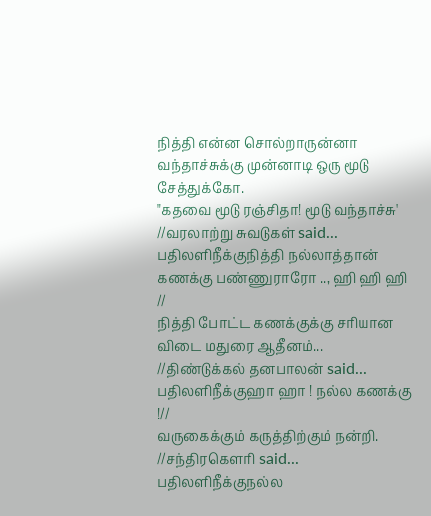நித்தி என்ன சொல்றாருன்னா வந்தாச்சுக்கு முன்னாடி ஒரு மூடு சேத்துக்கோ.
"கதவை மூடு ரஞ்சிதா! மூடு வந்தாச்சு'
//வரலாற்று சுவடுகள் said...
பதிலளிநீக்குநித்தி நல்லாத்தான் கணக்கு பண்ணுராரோ .., ஹி ஹி ஹி //
நித்தி போட்ட கணக்குக்கு சரியான விடை மதுரை ஆதீனம்...
//திண்டுக்கல் தனபாலன் said...
பதிலளிநீக்குஹா ஹா ! நல்ல கணக்கு !//
வருகைக்கும் கருத்திற்கும் நன்றி.
//சந்திரகௌரி said...
பதிலளிநீக்குநல்ல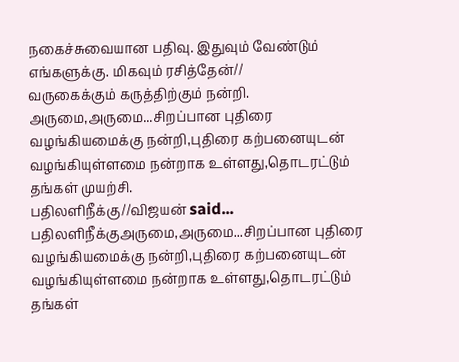நகைச்சுவையான பதிவு. இதுவும் வேண்டும் எங்களுக்கு. மிகவும் ரசித்தேன்//
வருகைக்கும் கருத்திற்கும் நன்றி.
அருமை,அருமை...சிறப்பான புதிரை வழங்கியமைக்கு நன்றி,புதிரை கற்பனையுடன் வழங்கியுள்ளமை நன்றாக உள்ளது,தொடரட்டும் தங்கள் முயற்சி.
பதிலளிநீக்கு//விஜயன் said...
பதிலளிநீக்குஅருமை,அருமை...சிறப்பான புதிரை வழங்கியமைக்கு நன்றி,புதிரை கற்பனையுடன் வழங்கியுள்ளமை நன்றாக உள்ளது,தொடரட்டும் தங்கள்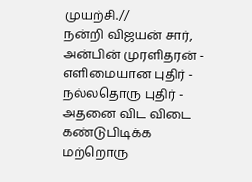முயற்சி.//
நன்றி விஜயன் சார்,
அன்பின் முரளிதரன் - எளிமையான புதிர் - நல்லதொரு புதிர் - அதனை விட விடை கண்டுபிடிக்க மற்றொரு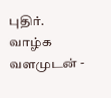புதிர். வாழ்க வளமுடன் -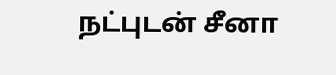நட்புடன் சீனா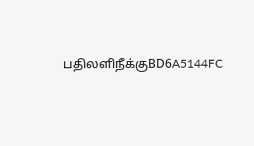பதிலளிநீக்குBD6A5144FC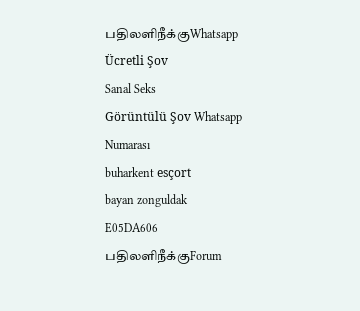பதிலளிநீக்குWhatsapp Ücretli Şov
Sanal Seks
Görüntülü Şov Whatsapp Numarası
buharkent esçort
bayan zonguldak
E05DA606
பதிலளிநீக்குForum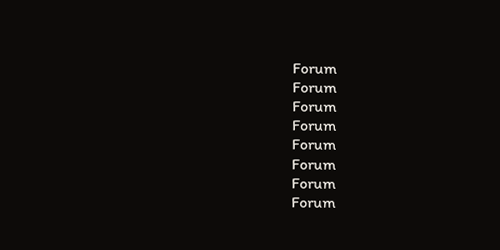Forum
Forum
Forum
Forum
Forum
Forum
Forum
Forum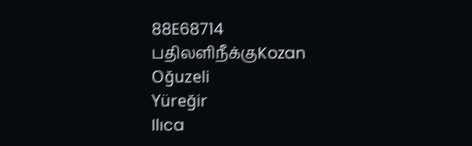88E68714
பதிலளிநீக்குKozan
Oğuzeli
Yüreğir
Ilıca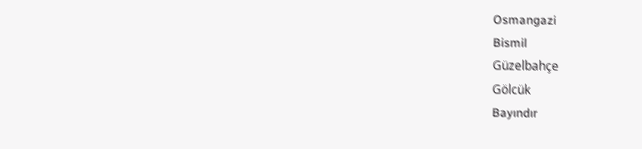Osmangazi
Bismil
Güzelbahçe
Gölcük
Bayındır